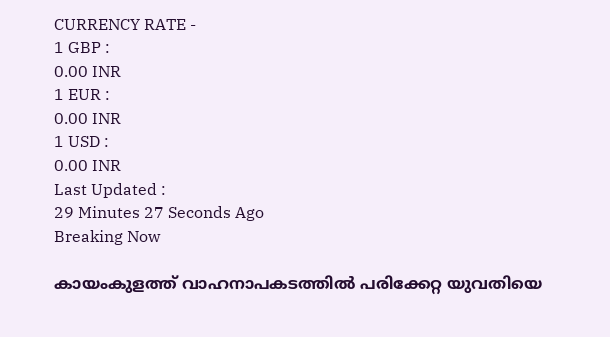CURRENCY RATE -
1 GBP :
0.00 INR
1 EUR :
0.00 INR
1 USD :
0.00 INR
Last Updated :
29 Minutes 27 Seconds Ago
Breaking Now

കായംകുളത്ത് വാഹനാപകടത്തില്‍ പരിക്കേറ്റ യുവതിയെ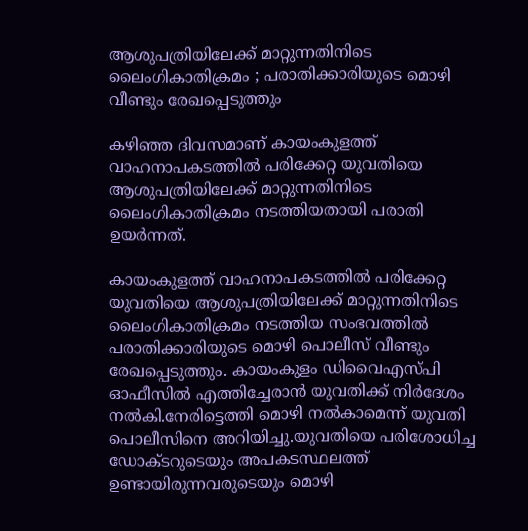ആശുപത്രിയിലേക്ക് മാറ്റുന്നതിനിടെ ലൈംഗികാതിക്രമം ; പരാതിക്കാരിയുടെ മൊഴി വീണ്ടും രേഖപ്പെടുത്തും

കഴിഞ്ഞ ദിവസമാണ് കായംകുളത്ത് വാഹനാപകടത്തില്‍ പരിക്കേറ്റ യുവതിയെ ആശുപത്രിയിലേക്ക് മാറ്റുന്നതിനിടെ ലൈംഗികാതിക്രമം നടത്തിയതായി പരാതി ഉയര്‍ന്നത്.

കായംകുളത്ത് വാഹനാപകടത്തില്‍ പരിക്കേറ്റ യുവതിയെ ആശുപത്രിയിലേക്ക് മാറ്റുന്നതിനിടെ ലൈംഗികാതിക്രമം നടത്തിയ സംഭവത്തില്‍ പരാതിക്കാരിയുടെ മൊഴി പൊലീസ് വീണ്ടും രേഖപ്പെടുത്തും. കായംകുളം ഡിവൈഎസ്പി ഓഫീസില്‍ എത്തിച്ചേരാന്‍ യുവതിക്ക് നിര്‍ദേശം നല്‍കി.നേരിട്ടെത്തി മൊഴി നല്‍കാമെന്ന് യുവതി പൊലീസിനെ അറിയിച്ചു.യുവതിയെ പരിശോധിച്ച ഡോക്ടറുടെയും അപകടസ്ഥലത്ത് ഉണ്ടായിരുന്നവരുടെയും മൊഴി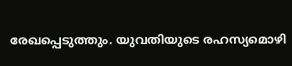രേഖപ്പെടുത്തും. യുവതിയുടെ രഹസ്യമൊഴി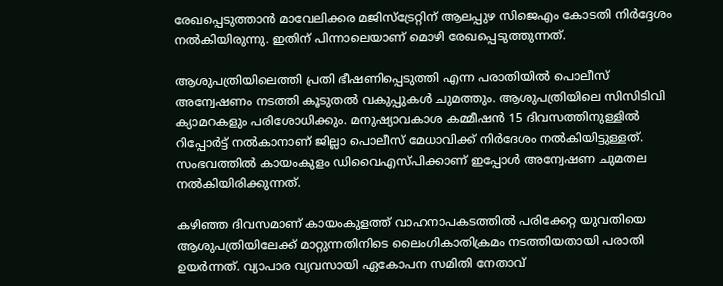രേഖപ്പെടുത്താന്‍ മാവേലിക്കര മജിസ്‌ട്രേറ്റിന് ആലപ്പുഴ സിജെഎം കോടതി നിര്‍ദ്ദേശം നല്‍കിയിരുന്നു. ഇതിന് പിന്നാലെയാണ് മൊഴി രേഖപ്പെടുത്തുന്നത്.

ആശുപത്രിയിലെത്തി പ്രതി ഭീഷണിപ്പെടുത്തി എന്ന പരാതിയില്‍ പൊലീസ് അന്വേഷണം നടത്തി കൂടുതല്‍ വകുപ്പുകള്‍ ചുമത്തും. ആശുപത്രിയിലെ സിസിടിവി ക്യാമറകളും പരിശോധിക്കും. മനുഷ്യാവകാശ കമ്മീഷന്‍ 15 ദിവസത്തിനുള്ളില്‍ റിപ്പോര്‍ട്ട് നല്‍കാനാണ് ജില്ലാ പൊലീസ് മേധാവിക്ക് നിര്‍ദേശം നല്‍കിയിട്ടുള്ളത്. സംഭവത്തില്‍ കായംകുളം ഡിവൈഎസ്പിക്കാണ് ഇപ്പോള്‍ അന്വേഷണ ചുമതല നല്‍കിയിരിക്കുന്നത്.

കഴിഞ്ഞ ദിവസമാണ് കായംകുളത്ത് വാഹനാപകടത്തില്‍ പരിക്കേറ്റ യുവതിയെ ആശുപത്രിയിലേക്ക് മാറ്റുന്നതിനിടെ ലൈംഗികാതിക്രമം നടത്തിയതായി പരാതി ഉയര്‍ന്നത്. വ്യാപാര വ്യവസായി ഏകോപന സമിതി നേതാവ്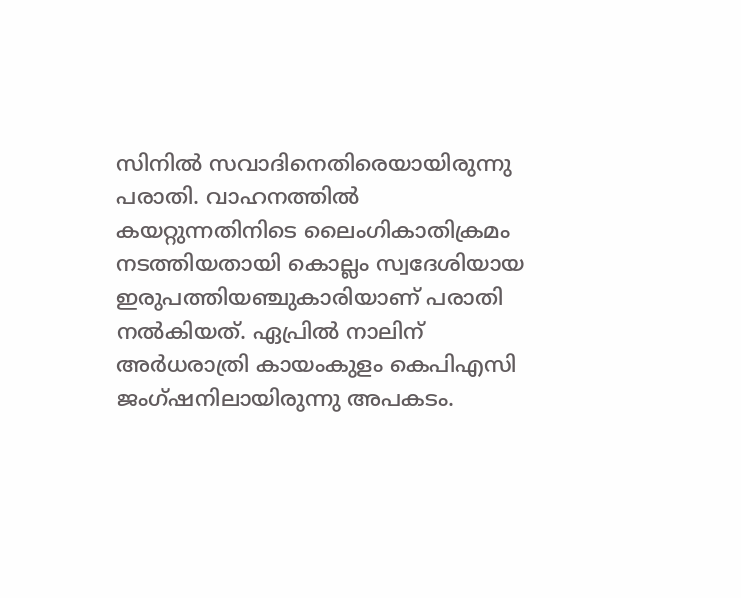സിനില്‍ സവാദിനെതിരെയായിരുന്നു പരാതി. വാഹനത്തില്‍ കയറ്റുന്നതിനിടെ ലൈംഗികാതിക്രമം നടത്തിയതായി കൊല്ലം സ്വദേശിയായ ഇരുപത്തിയഞ്ചുകാരിയാണ് പരാതി നല്‍കിയത്. ഏപ്രില്‍ നാലിന് അര്‍ധരാത്രി കായംകുളം കെപിഎസി ജംഗ്ഷനിലായിരുന്നു അപകടം.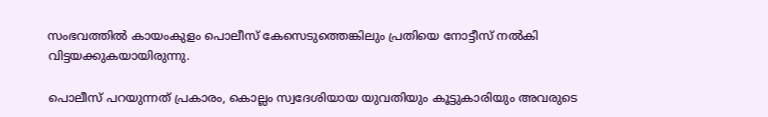സംഭവത്തില്‍ കായംകുളം പൊലീസ് കേസെടുത്തെങ്കിലും പ്രതിയെ നോട്ടീസ് നല്‍കി വിട്ടയക്കുകയായിരുന്നു.

പൊലീസ് പറയുന്നത് പ്രകാരം, കൊല്ലം സ്വദേശിയായ യുവതിയും കൂട്ടുകാരിയും അവരുടെ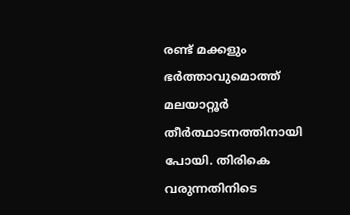രണ്ട് മക്കളും ഭര്‍ത്താവുമൊത്ത് മലയാറ്റൂര്‍ തീര്‍ത്ഥാടനത്തിനായി പോയി. തിരികെ വരുന്നതിനിടെ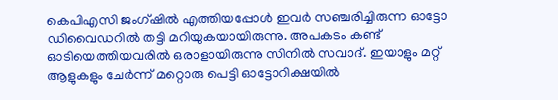കെപിഎസി ജംഗ്ഷില്‍ എത്തിയപ്പോള്‍ ഇവര്‍ സഞ്ചരിച്ചിരുന്ന ഓട്ടോ ഡിവൈഡറില്‍ തട്ടി മറിയുകയായിരുന്നു. അപകടം കണ്ട് ഓടിയെത്തിയവരില്‍ ഒരാളായിരുന്നു സിനില്‍ സവാദ്. ഇയാളും മറ്റ് ആളുകളും ചേര്‍ന്ന് മറ്റൊരു പെട്ടി ഓട്ടോറിക്ഷയില്‍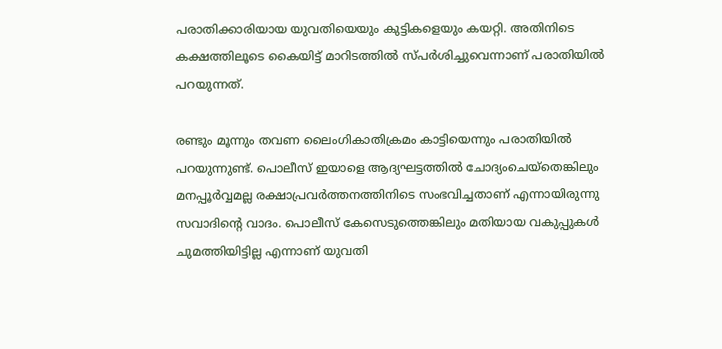പരാതിക്കാരിയായ യുവതിയെയും കുട്ടികളെയും കയറ്റി. അതിനിടെ കക്ഷത്തിലൂടെ കൈയിട്ട് മാറിടത്തില്‍ സ്പര്‍ശിച്ചുവെന്നാണ് പരാതിയില്‍ പറയുന്നത്.

രണ്ടും മൂന്നും തവണ ലൈംഗികാതിക്രമം കാട്ടിയെന്നും പരാതിയില്‍ പറയുന്നുണ്ട്. പൊലീസ് ഇയാളെ ആദ്യഘട്ടത്തില്‍ ചോദ്യംചെയ്തെങ്കിലും മനപ്പൂര്‍വ്വമല്ല രക്ഷാപ്രവര്‍ത്തനത്തിനിടെ സംഭവിച്ചതാണ് എന്നായിരുന്നു സവാദിന്റെ വാദം. പൊലീസ് കേസെടുത്തെങ്കിലും മതിയായ വകുപ്പുകള്‍ ചുമത്തിയിട്ടില്ല എന്നാണ് യുവതി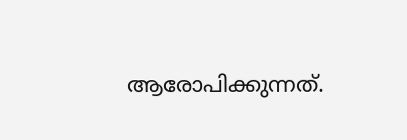ആരോപിക്കുന്നത്.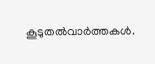കൂടുതല്‍വാര്‍ത്തകള്‍.